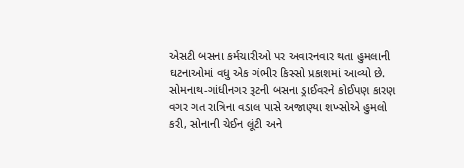એસટી બસના કર્મચારીઓ પર અવારનવાર થતા હુમલાની ઘટનાઓમાં વધુ એક ગંભીર કિસ્સો પ્રકાશમાં આવ્યો છે. સોમનાથ-ગાંધીનગર રૂટની બસના ડ્રાઈવરને કોઈપણ કારણ વગર ગત રાત્રિના વડાલ પાસે અજાણ્યા શખ્સોએ હુમલો કરી, સોનાની ચેઈન લૂંટી અને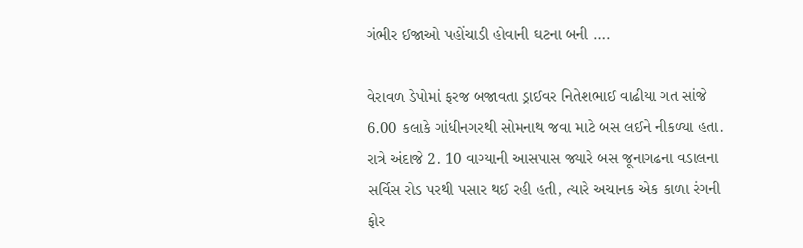ગંભીર ઈજાઓ પહોંચાડી હોવાની ઘટના બની ….

વેરાવળ ડેપોમાં ફરજ બજાવતા ડ્રાઈવર નિતેશભાઈ વાઢીયા ગત સાંજે 6.00 કલાકે ગાંધીનગરથી સોમનાથ જવા માટે બસ લઈને નીકળ્યા હતા. રાત્રે અંદાજે 2. 10 વાગ્યાની આસપાસ જ્યારે બસ જૂનાગઢના વડાલના સર્વિસ રોડ પરથી પસાર થઈ રહી હતી, ત્યારે અચાનક એક કાળા રંગની ફોર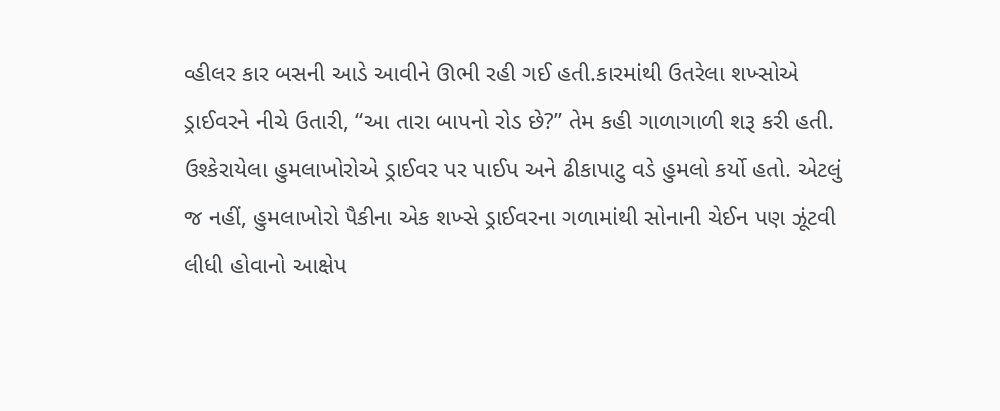વ્હીલર કાર બસની આડે આવીને ઊભી રહી ગઈ હતી.કારમાંથી ઉતરેલા શખ્સોએ ડ્રાઈવરને નીચે ઉતારી, “આ તારા બાપનો રોડ છે?” તેમ કહી ગાળાગાળી શરૂ કરી હતી. ઉશ્કેરાયેલા હુમલાખોરોએ ડ્રાઈવર પર પાઈપ અને ઢીકાપાટુ વડે હુમલો કર્યો હતો. એટલું જ નહીં, હુમલાખોરો પૈકીના એક શખ્સે ડ્રાઈવરના ગળામાંથી સોનાની ચેઈન પણ ઝૂંટવી લીધી હોવાનો આક્ષેપ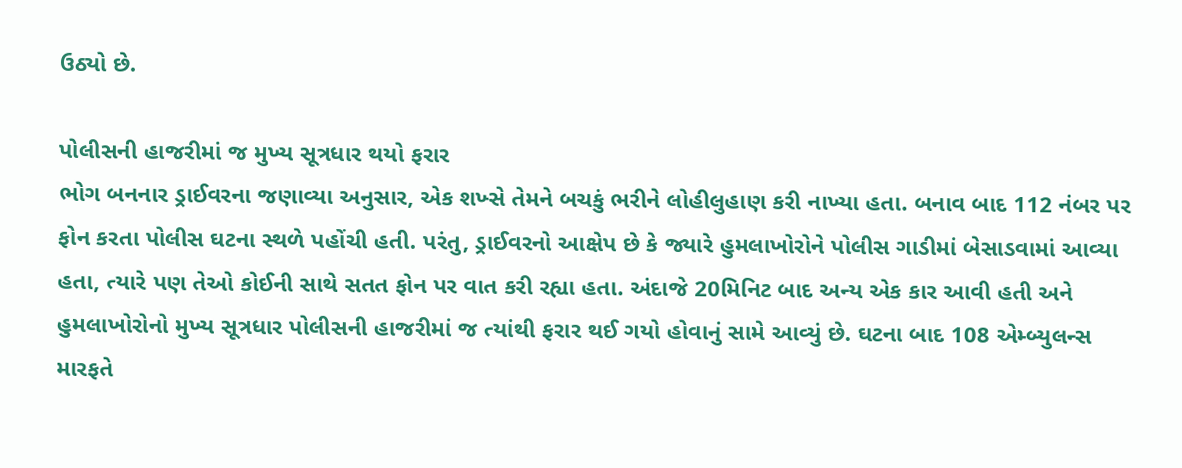ઉઠ્યો છે.

પોલીસની હાજરીમાં જ મુખ્ય સૂત્રધાર થયો ફરાર
ભોગ બનનાર ડ્રાઈવરના જણાવ્યા અનુસાર, એક શખ્સે તેમને બચકું ભરીને લોહીલુહાણ કરી નાખ્યા હતા. બનાવ બાદ 112 નંબર પર ફોન કરતા પોલીસ ઘટના સ્થળે પહોંચી હતી. પરંતુ, ડ્રાઈવરનો આક્ષેપ છે કે જ્યારે હુમલાખોરોને પોલીસ ગાડીમાં બેસાડવામાં આવ્યા હતા, ત્યારે પણ તેઓ કોઈની સાથે સતત ફોન પર વાત કરી રહ્યા હતા. અંદાજે 20મિનિટ બાદ અન્ય એક કાર આવી હતી અને હુમલાખોરોનો મુખ્ય સૂત્રધાર પોલીસની હાજરીમાં જ ત્યાંથી ફરાર થઈ ગયો હોવાનું સામે આવ્યું છે. ઘટના બાદ 108 એમ્બ્યુલન્સ મારફતે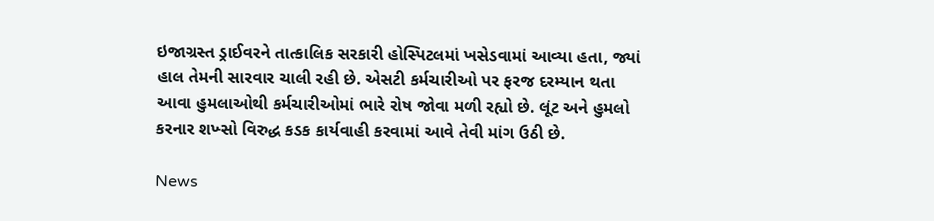ઇજાગ્રસ્ત ડ્રાઈવરને તાત્કાલિક સરકારી હોસ્પિટલમાં ખસેડવામાં આવ્યા હતા, જ્યાં હાલ તેમની સારવાર ચાલી રહી છે. એસટી કર્મચારીઓ પર ફરજ દરમ્યાન થતા આવા હુમલાઓથી કર્મચારીઓમાં ભારે રોષ જોવા મળી રહ્યો છે. લૂંટ અને હુમલો કરનાર શખ્સો વિરુદ્ધ કડક કાર્યવાહી કરવામાં આવે તેવી માંગ ઉઠી છે.

News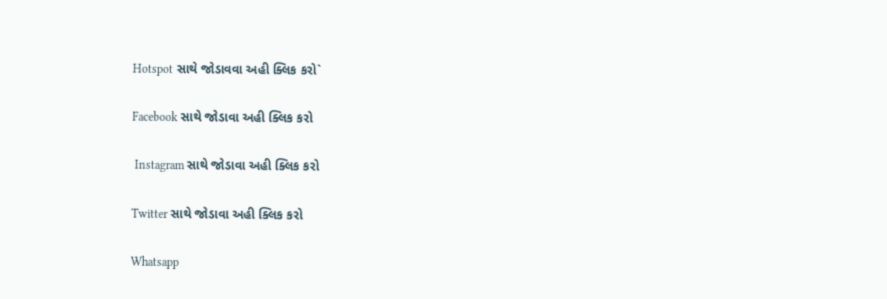Hotspot સાથે જોડાવવા અહી ક્લિક કરો`

Facebook સાથે જોડાવા અહી ક્લિક કરો

 Instagram સાથે જોડાવા અહી ક્લિક કરો

Twitter સાથે જોડાવા અહી ક્લિક કરો

Whatsapp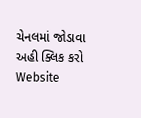ચેનલમાં જોડાવા અહી ક્લિક કરો
Website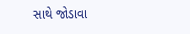સાથે જોડાવા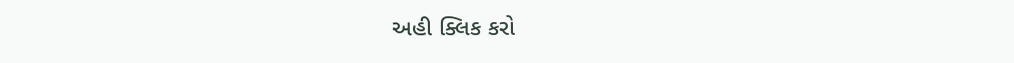અહી ક્લિક કરો